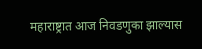महाराष्ट्रात आज निवडणुका झाल्यास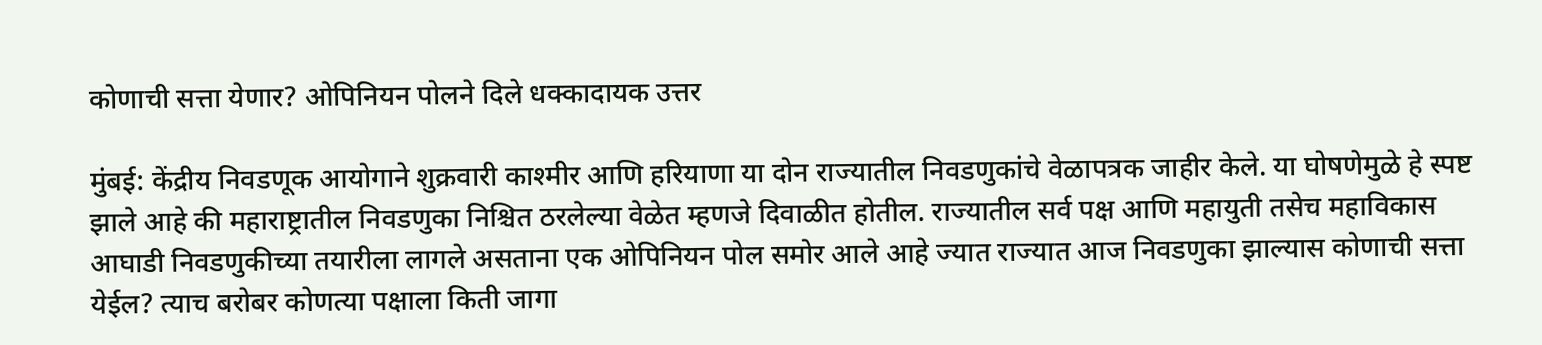कोणाची सत्ता येणार? ओपिनियन पोलने दिले धक्कादायक उत्तर

मुंबई: केंद्रीय निवडणूक आयोगाने शुक्रवारी काश्मीर आणि हरियाणा या दोन राज्यातील निवडणुकांचे वेळापत्रक जाहीर केले. या घोषणेमुळे हे स्पष्ट झाले आहे की महाराष्ट्रातील निवडणुका निश्चित ठरलेल्या वेळेत म्हणजे दिवाळीत होतील. राज्यातील सर्व पक्ष आणि महायुती तसेच महाविकास आघाडी निवडणुकीच्या तयारीला लागले असताना एक ओपिनियन पोल समोर आले आहे ज्यात राज्यात आज निवडणुका झाल्यास कोणाची सत्ता येईल? त्याच बरोबर कोणत्या पक्षाला किती जागा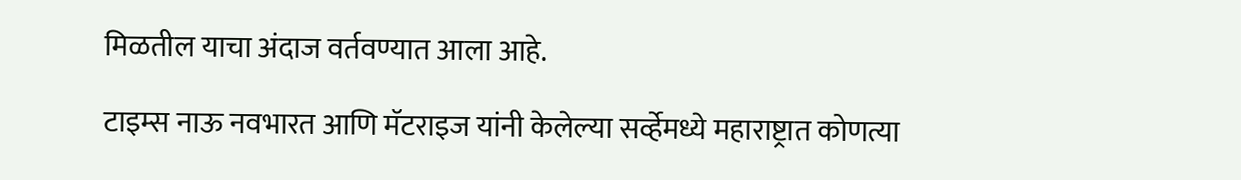मिळतील याचा अंदाज वर्तवण्यात आला आहे.

टाइम्स नाऊ नवभारत आणि मॅटराइज यांनी केलेल्या सर्व्हेमध्ये महाराष्ट्रात कोणत्या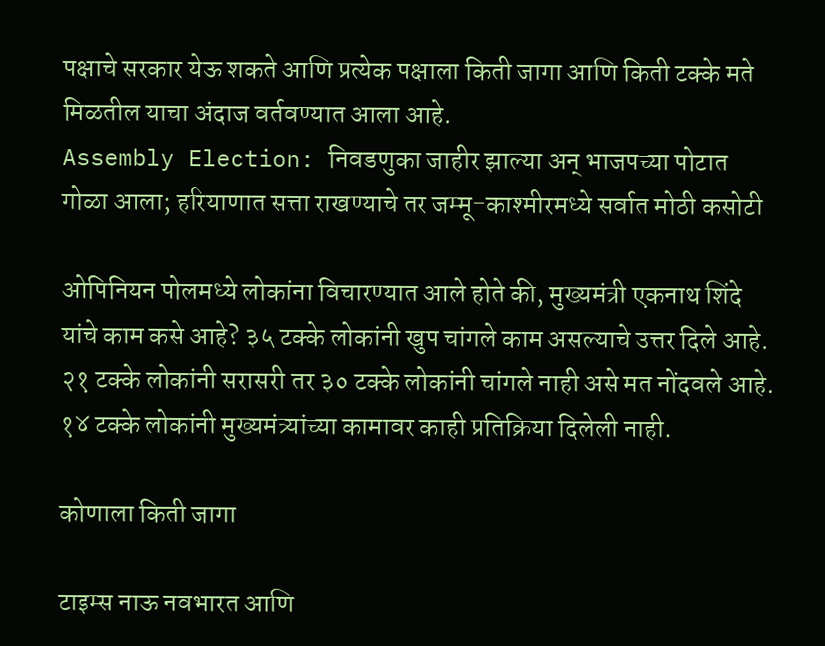पक्षाचे सरकार येऊ शकते आणि प्रत्येक पक्षाला किती जागा आणि किती टक्के मते मिळतील याचा अंदाज वर्तवण्यात आला आहे.
Assembly Election: निवडणुका जाहीर झाल्या अन् भाजपच्या पोटात गोळा आला; हरियाणात सत्ता राखण्याचे तर जम्मू-काश्मीरमध्ये सर्वात मोठी कसोटी

ओपिनियन पोलमध्ये लोकांना विचारण्यात आले होते की, मुख्यमंत्री एकनाथ शिंदे यांचे काम कसे आहे? ३५ टक्के लोकांनी खुप चांगले काम असल्याचे उत्तर दिले आहे. २१ टक्के लोकांनी सरासरी तर ३० टक्के लोकांनी चांगले नाही असे मत नोंदवले आहे. १४ टक्के लोकांनी मुख्यमंत्र्यांच्या कामावर काही प्रतिक्रिया दिलेली नाही.

कोणाला किती जागा

टाइम्स नाऊ नवभारत आणि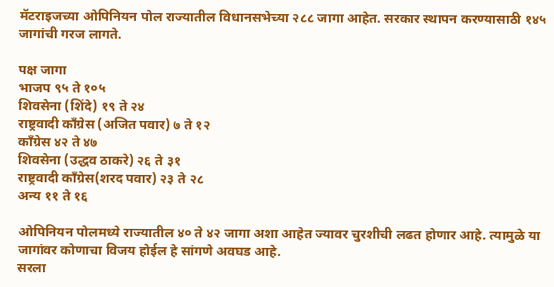मॅटराइजच्या ओपिनियन पोल राज्यातील विधानसभेच्या २८८ जागा आहेत. सरकार स्थापन करण्यासाठी १४५ जागांची गरज लागते.

पक्ष जागा
भाजप ९५ ते १०५
शिवसेना (शिंदे) १९ ते २४
राष्ट्रवादी काँग्रेस (अजित पवार) ७ ते १२
काँग्रेस ४२ ते ४७
शिवसेना (उद्धव ठाकरे) २६ ते ३१
राष्ट्रवादी काँग्रेस(शरद पवार) २३ ते २८
अन्य ११ ते १६

ओपिनियन पोलमध्ये राज्यातील ४० ते ४२ जागा अशा आहेत ज्यावर चुरशीची लढत होणार आहे. त्यामुळे या जागांवर कोणाचा विजय होईल हे सांगणे अवघड आहे.
सरला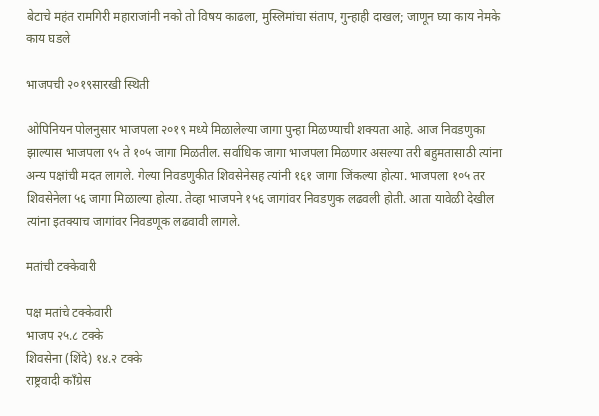बेटाचे महंत रामगिरी महाराजांनी नको तो विषय काढला, मुस्लिमांचा संताप, गुन्हाही दाखल; जाणून घ्या काय नेमके काय घडले

भाजपची २०१९सारखी स्थिती

ओपिनियन पोलनुसार भाजपला २०१९ मध्ये मिळालेल्या जागा पुन्हा मिळण्याची शक्यता आहे. आज निवडणुका झाल्यास भाजपला ९५ ते १०५ जागा मिळतील. सर्वाधिक जागा भाजपला मिळणार असल्या तरी बहुमतासाठी त्यांना अन्य पक्षांची मदत लागले. गेल्या निवडणुकीत शिवसेनेसह त्यांनी १६१ जागा जिंकल्या होत्या. भाजपला १०५ तर शिवसेनेला ५६ जागा मिळाल्या होत्या. तेव्हा भाजपने १५६ जागांवर निवडणुक लढवली होती. आता यावेळी देखील त्यांना इतक्याच जागांवर निवडणूक लढवावी लागले.

मतांची टक्केवारी

पक्ष मतांचे टक्केवारी
भाजप २५.८ टक्के
शिवसेना (शिंदे) १४.२ टक्के
राष्ट्रवादी काँग्रेस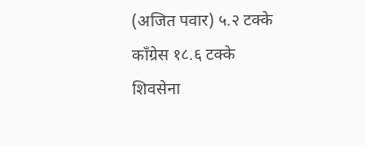(अजित पवार) ५.२ टक्के
काँग्रेस १८.६ टक्के
शिवसेना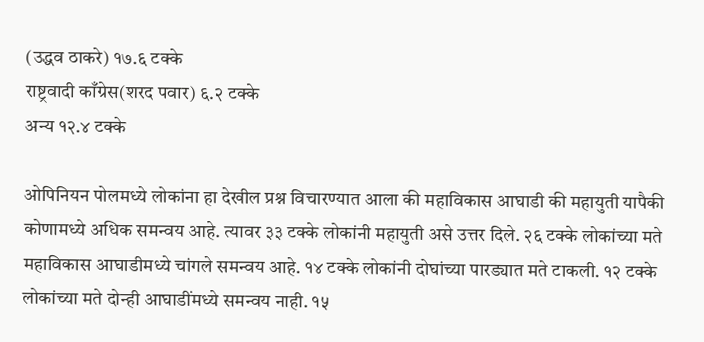(उद्धव ठाकरे) १७.६ टक्के
राष्ट्रवादी काँग्रेस(शरद पवार) ६.२ टक्के
अन्य १२.४ टक्के

ओपिनियन पोलमध्ये लोकांना हा देखील प्रश्न विचारण्यात आला की महाविकास आघाडी की महायुती यापैकी कोणामध्ये अधिक समन्वय आहे. त्यावर ३३ टक्के लोकांनी महायुती असे उत्तर दिले. २६ टक्के लोकांच्या मते महाविकास आघाडीमध्ये चांगले समन्वय आहे. १४ टक्के लोकांनी दोघांच्या पारड्यात मते टाकली. १२ टक्के लोकांच्या मते दोन्ही आघाडींमध्ये समन्वय नाही. १५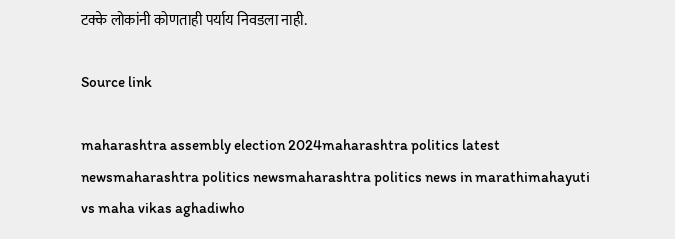टक्के लोकांनी कोणताही पर्याय निवडला नाही.

Source link

maharashtra assembly election 2024maharashtra politics latest newsmaharashtra politics newsmaharashtra politics news in marathimahayuti vs maha vikas aghadiwho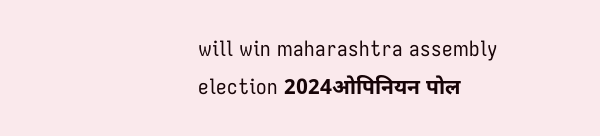will win maharashtra assembly election 2024ओपिनियन पोल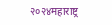२०२४महाराष्ट्र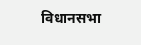विधानसभा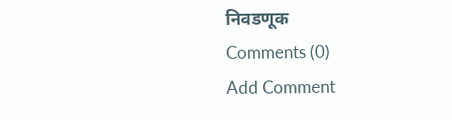निवडणूक
Comments (0)
Add Comment